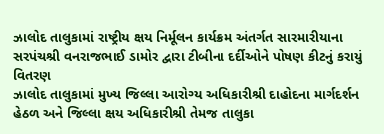ઝાલોદ તાલુકામાં રાષ્ટ્રીય ક્ષય નિર્મૂલન કાર્યક્રમ અંતર્ગત સારમારીયાના સરપંચશ્રી વનરાજભાઈ ડામોર દ્વારા ટીબીના દર્દીઓને પોષણ કીટનું કરાયું વિતરણ
ઝાલોદ તાલુકામાં મુખ્ય જિલ્લા આરોગ્ય અધિકારીશ્રી દાહોદના માર્ગદર્શન હેઠળ અને જિલ્લા ક્ષય અધિકારીશ્રી તેમજ તાલુકા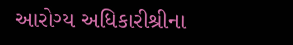આરોગ્ય અધિકારીશ્રીના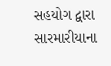સહયોગ દ્વારા સારમારીયાના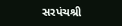સરપંચશ્રી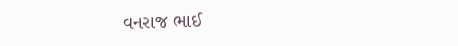વનરાજ ભાઈ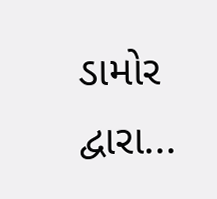ડામોર દ્વારા...